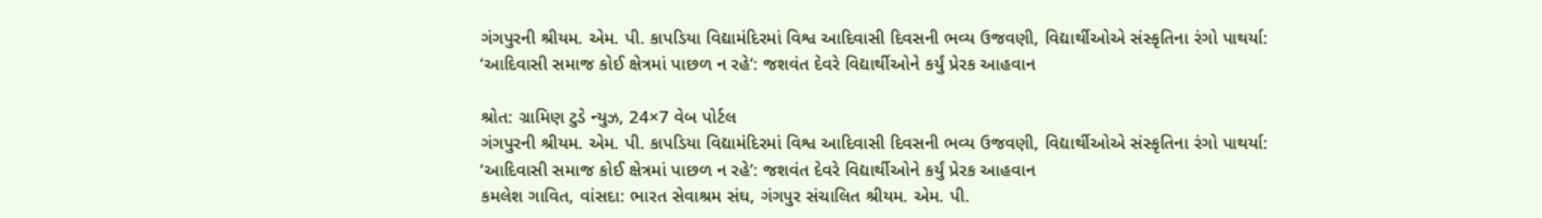ગંગપુરની શ્રીયમ. એમ. પી. કાપડિયા વિદ્યામંદિરમાં વિશ્વ આદિવાસી દિવસની ભવ્ય ઉજવણી, વિદ્યાર્થીઓએ સંસ્કૃતિના રંગો પાથર્યા:
‘આદિવાસી સમાજ કોઈ ક્ષેત્રમાં પાછળ ન રહે’: જશવંત દેવરે વિદ્યાર્થીઓને કર્યું પ્રેરક આહવાન

શ્રોત: ગ્રામિણ ટુડે ન્યુઝ, 24×7 વેબ પોર્ટલ
ગંગપુરની શ્રીયમ. એમ. પી. કાપડિયા વિદ્યામંદિરમાં વિશ્વ આદિવાસી દિવસની ભવ્ય ઉજવણી, વિદ્યાર્થીઓએ સંસ્કૃતિના રંગો પાથર્યા:
‘આદિવાસી સમાજ કોઈ ક્ષેત્રમાં પાછળ ન રહે’: જશવંત દેવરે વિદ્યાર્થીઓને કર્યું પ્રેરક આહવાન
કમલેશ ગાવિત, વાંસદા: ભારત સેવાશ્રમ સંઘ, ગંગપુર સંચાલિત શ્રીયમ. એમ. પી.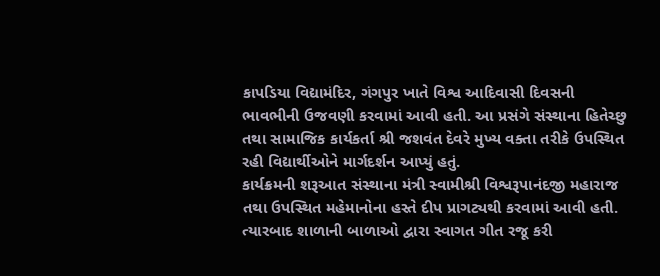કાપડિયા વિદ્યામંદિર, ગંગપુર ખાતે વિશ્વ આદિવાસી દિવસની ભાવભીની ઉજવણી કરવામાં આવી હતી. આ પ્રસંગે સંસ્થાના હિતેચ્છુ તથા સામાજિક કાર્યકર્તા શ્રી જશવંત દેવરે મુખ્ય વક્તા તરીકે ઉપસ્થિત રહી વિદ્યાર્થીઓને માર્ગદર્શન આપ્યું હતું.
કાર્યક્રમની શરૂઆત સંસ્થાના મંત્રી સ્વામીશ્રી વિશ્વરૂપાનંદજી મહારાજ તથા ઉપસ્થિત મહેમાનોના હસ્તે દીપ પ્રાગટ્યથી કરવામાં આવી હતી. ત્યારબાદ શાળાની બાળાઓ દ્વારા સ્વાગત ગીત રજૂ કરી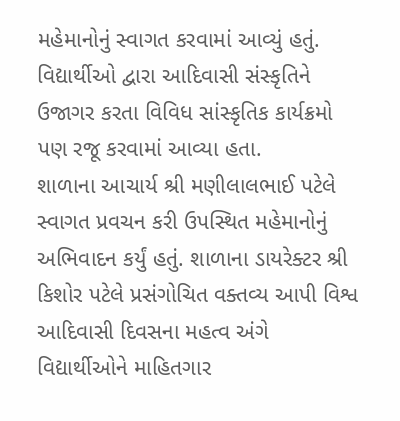મહેમાનોનું સ્વાગત કરવામાં આવ્યું હતું. વિદ્યાર્થીઓ દ્વારા આદિવાસી સંસ્કૃતિને ઉજાગર કરતા વિવિધ સાંસ્કૃતિક કાર્યક્રમો પણ રજૂ કરવામાં આવ્યા હતા.
શાળાના આચાર્ય શ્રી મણીલાલભાઈ પટેલે સ્વાગત પ્રવચન કરી ઉપસ્થિત મહેમાનોનું અભિવાદન કર્યું હતું. શાળાના ડાયરેક્ટર શ્રી કિશોર પટેલે પ્રસંગોચિત વક્તવ્ય આપી વિશ્વ આદિવાસી દિવસના મહત્વ અંગે વિદ્યાર્થીઓને માહિતગાર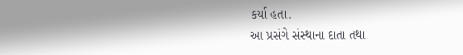કર્યા હતા.
આ પ્રસંગે સંસ્થાના દાતા તથા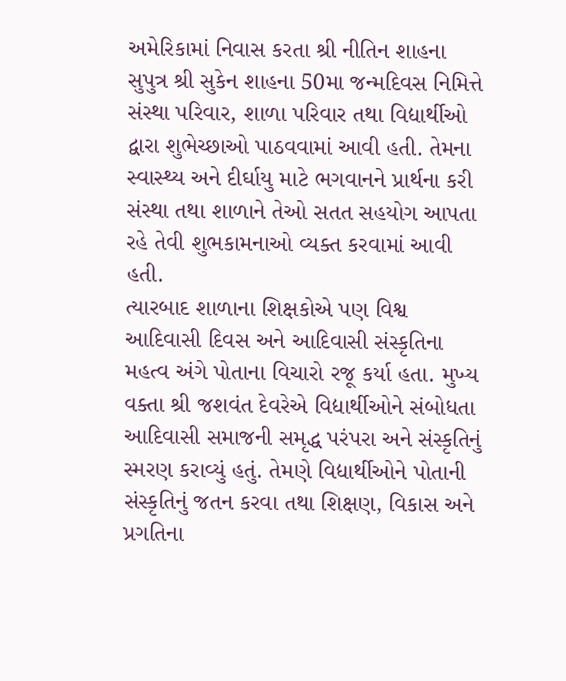અમેરિકામાં નિવાસ કરતા શ્રી નીતિન શાહના સુપુત્ર શ્રી સુકેન શાહના 50મા જન્મદિવસ નિમિત્તે સંસ્થા પરિવાર, શાળા પરિવાર તથા વિદ્યાર્થીઓ દ્વારા શુભેચ્છાઓ પાઠવવામાં આવી હતી. તેમના સ્વાસ્થ્ય અને દીર્ઘાયુ માટે ભગવાનને પ્રાર્થના કરી સંસ્થા તથા શાળાને તેઓ સતત સહયોગ આપતા રહે તેવી શુભકામનાઓ વ્યક્ત કરવામાં આવી હતી.
ત્યારબાદ શાળાના શિક્ષકોએ પણ વિશ્વ આદિવાસી દિવસ અને આદિવાસી સંસ્કૃતિના મહત્વ અંગે પોતાના વિચારો રજૂ કર્યા હતા. મુખ્ય વક્તા શ્રી જશવંત દેવરેએ વિદ્યાર્થીઓને સંબોધતા આદિવાસી સમાજની સમૃદ્ધ પરંપરા અને સંસ્કૃતિનું સ્મરણ કરાવ્યું હતું. તેમણે વિદ્યાર્થીઓને પોતાની સંસ્કૃતિનું જતન કરવા તથા શિક્ષણ, વિકાસ અને પ્રગતિના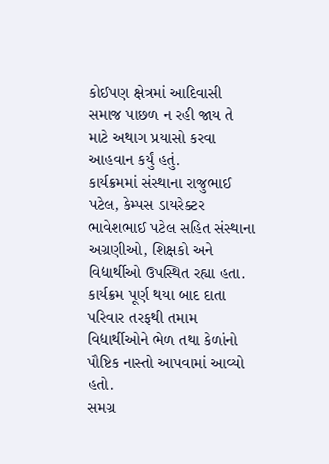કોઈપણ ક્ષેત્રમાં આદિવાસી સમાજ પાછળ ન રહી જાય તે માટે અથાગ પ્રયાસો કરવા આહવાન કર્યું હતું.
કાર્યક્રમમાં સંસ્થાના રાજુભાઈ પટેલ, કેમ્પસ ડાયરેક્ટર ભાવેશભાઈ પટેલ સહિત સંસ્થાના અગ્રણીઓ, શિક્ષકો અને વિદ્યાર્થીઓ ઉપસ્થિત રહ્યા હતા. કાર્યક્રમ પૂર્ણ થયા બાદ દાતા પરિવાર તરફથી તમામ વિદ્યાર્થીઓને ભેળ તથા કેળાંનો પૌષ્ટિક નાસ્તો આપવામાં આવ્યો હતો.
સમગ્ર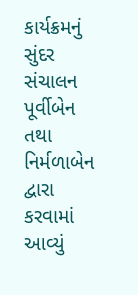કાર્યક્રમનું સુંદર સંચાલન પૂર્વીબેન તથા નિર્મળાબેન દ્વારા કરવામાં આવ્યું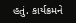હતું. કાર્યક્રમને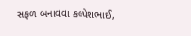સફળ બનાવવા કલ્પેશભાઈ,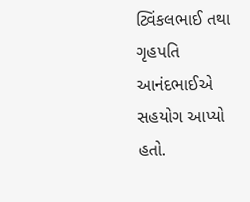ટ્વિંકલભાઈ તથા ગૃહપતિ આનંદભાઈએ સહયોગ આપ્યો હતો.